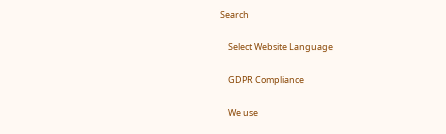Search

    Select Website Language

    GDPR Compliance

    We use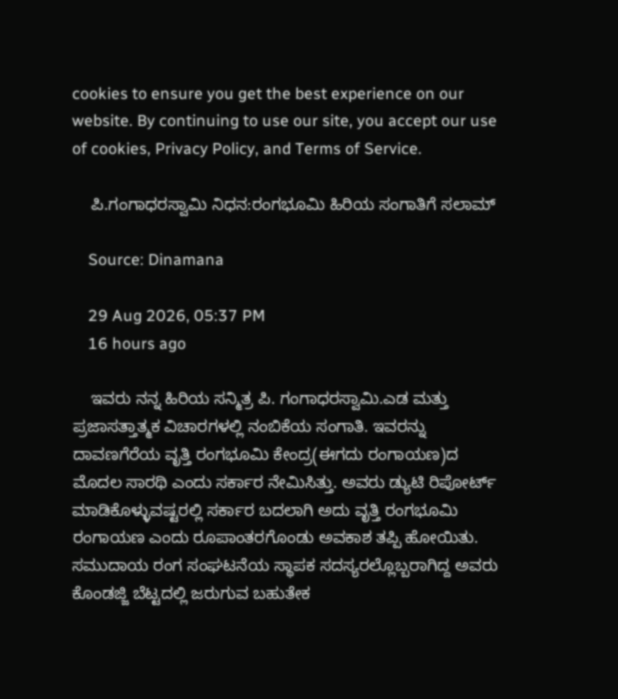cookies to ensure you get the best experience on our website. By continuing to use our site, you accept our use of cookies, Privacy Policy, and Terms of Service.

    ಪಿ.ಗಂಗಾಧರಸ್ವಾಮಿ ನಿಧನ:ರಂಗಭೂಮಿ ಹಿರಿಯ ಸಂಗಾತಿಗೆ ಸಲಾಮ್‌

    Source: Dinamana

    29 Aug 2026, 05:37 PM
    16 hours ago

    ಇವರು ನನ್ನ ಹಿರಿಯ ಸನ್ಮಿತ್ರ ಪಿ. ಗಂಗಾಧರಸ್ವಾಮಿ.ಎಡ ಮತ್ತು ಪ್ರಜಾಸತ್ತಾತ್ಮಕ ವಿಚಾರಗಳಲ್ಲಿ ನಂಬಿಕೆಯ ಸಂಗಾತಿ. ಇವರನ್ನು ದಾವಣಗೆರೆಯ ವೃತ್ತಿ ರಂಗಭೂಮಿ ಕೇಂದ್ರ(ಈಗದು ರಂಗಾಯಣ)ದ ಮೊದಲ ಸಾರಥಿ ಎಂದು ಸರ್ಕಾರ ನೇಮಿಸಿತ್ತು. ಅವರು ಡ್ಯುಟಿ ರಿಪೋರ್ಟ್ ಮಾಡಿಕೊಳ್ಳುವಷ್ಟರಲ್ಲಿ ಸರ್ಕಾರ ಬದಲಾಗಿ ಅದು ವೃತ್ತಿ ರಂಗಭೂಮಿ ರಂಗಾಯಣ ಎಂದು ರೂಪಾಂತರಗೊಂಡು ಅವಕಾಶ ತಪ್ಪಿ ಹೋಯಿತು. ಸಮುದಾಯ ರಂಗ ಸಂಘಟನೆಯ ಸ್ಥಾಪಕ ಸದಸ್ಯರಲ್ಲೊಬ್ಬರಾಗಿದ್ದ ಅವರು ಕೊಂಡಜ್ಜಿ ಬೆಟ್ಟದಲ್ಲಿ ಜರುಗುವ ಬಹುತೇಕ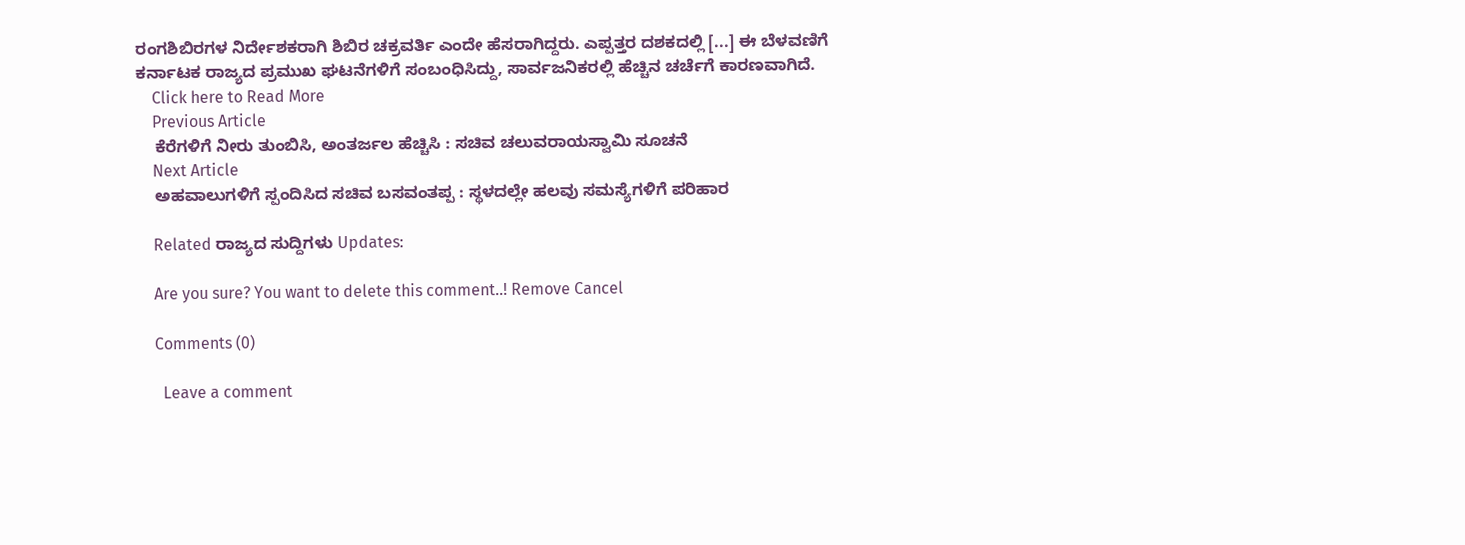ರಂಗಶಿಬಿರಗಳ ನಿರ್ದೇಶಕರಾಗಿ ಶಿಬಿರ ಚಕ್ರವರ್ತಿ ಎಂದೇ ಹೆಸರಾಗಿದ್ದರು. ಎಪ್ಪತ್ತರ ದಶಕದಲ್ಲಿ [...] ಈ ಬೆಳವಣಿಗೆ ಕರ್ನಾಟಕ ರಾಜ್ಯದ ಪ್ರಮುಖ ಘಟನೆಗಳಿಗೆ ಸಂಬಂಧಿಸಿದ್ದು, ಸಾರ್ವಜನಿಕರಲ್ಲಿ ಹೆಚ್ಚಿನ ಚರ್ಚೆಗೆ ಕಾರಣವಾಗಿದೆ.
    Click here to Read More
    Previous Article
    ಕೆರೆಗಳಿಗೆ ನೀರು ತುಂಬಿಸಿ, ಅಂತರ್ಜಲ ಹೆಚ್ಚಿಸಿ : ಸಚಿವ ಚಲುವರಾಯಸ್ವಾಮಿ ಸೂಚನೆ
    Next Article
    ಅಹವಾಲುಗಳಿಗೆ ಸ್ಪಂದಿಸಿದ ಸಚಿವ ಬಸವಂತಪ್ಪ : ಸ್ಥಳದಲ್ಲೇ ಹಲವು ಸಮಸ್ಯೆಗಳಿಗೆ ಪರಿಹಾರ

    Related ರಾಜ್ಯದ ಸುದ್ದಿಗಳು Updates:

    Are you sure? You want to delete this comment..! Remove Cancel

    Comments (0)

      Leave a comment